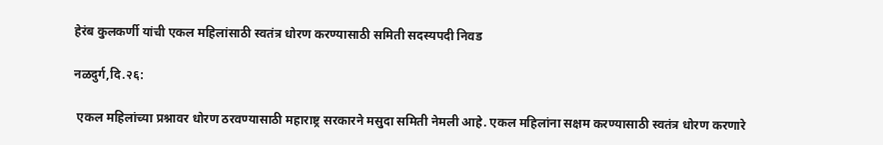हेरंब कुलकर्णी यांची एकल महिलांसाठी स्वतंत्र धोरण करण्यासाठी समिती सदस्यपदी निवड

नळदुर्ग,दि.२६:

 एकल महिलांच्या प्रश्नावर धोरण ठरवण्यासाठी महाराष्ट्र सरकारने मसुदा समिती नेमली आहे. एकल महिलांना सक्षम करण्यासाठी स्वतंत्र धोरण करणारे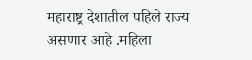महाराष्ट्र देशातील पहिले राज्य असणार आहे .महिला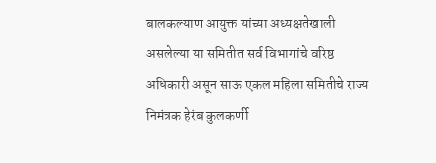बालकल्याण आयुक्त यांच्या अध्यक्षतेखाली असलेल्या या समितीत सर्व विभागांचे वरिष्ठ अधिकारी असून साऊ एकल महिला समितीचे राज्य निमंत्रक हेरंब कुलकर्णी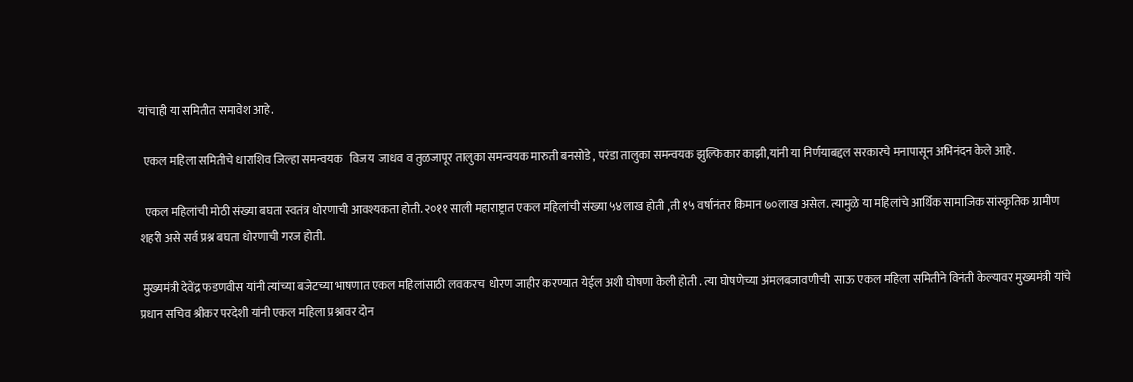यांचाही या समितीत समावेश आहे.

  एकल महिला समितीचे धाराशिव जिल्हा समन्वयक   विजय  जाधव व तुळजापूर तालुका समन्वयक मारुती बनसोडे , परंडा तालुका समन्वयक झुल्फिकार काझी,यांनी या निर्णयाबद्दल सरकारचे मनापासून अभिनंदन केले आहे.

  एकल महिलांची मोठी संख्या बघता स्वतंत्र धोरणाची आवश्यकता होती. २०११ साली महाराष्ट्रात एकल महिलांची संख्या ५४लाख होती ,ती १५ वर्षानंतर किमान ७०लाख असेल. त्यामुळे या महिलांचे आर्थिक सामाजिक सांस्कृतिक ग्रामीण शहरी असे सर्व प्रश्न बघता धोरणाची गरज होती.

 मुख्यमंत्री देवेंद्र फडणवीस यांनी त्यांच्या बजेटच्या भाषणात एकल महिलांसाठी लवकरच  धोरण जाहीर करण्यात येईल अशी घोषणा केली होती . त्या घोषणेच्या अंमलबजावणीची  साऊ एकल महिला समितीने विनंती केल्यावर मुख्यमंत्री यांचे प्रधान सचिव श्रीकर परदेशी यांनी एकल महिला प्रश्नावर दोन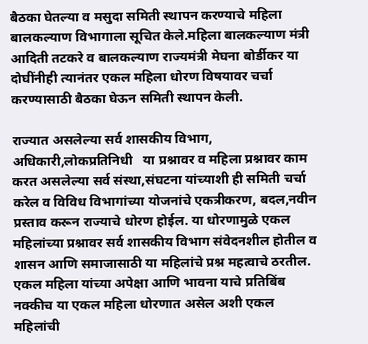बैठका घेतल्या व मसुदा समिती स्थापन करण्याचे महिला बालकल्याण विभागाला सूचित केले.महिला बालकल्याण मंत्री आदिती तटकरे व बालकल्याण राज्यमंत्री मेघना बोर्डीकर या दोघींनीही त्यानंतर एकल महिला धोरण विषयावर चर्चा करण्यासाठी बैठका घेऊन समिती स्थापन केली.

राज्यात असलेल्या सर्व शासकीय विभाग, अधिकारी,लोकप्रतिनिधी   या प्रश्नावर व महिला प्रश्नावर काम करत असलेल्या सर्व संस्था,संघटना यांच्याशी ही समिती चर्चा करेल व विविध विभागांच्या योजनांचे एकत्रीकरण, बदल,नवीन प्रस्ताव करून राज्याचे धोरण होईल. या धोरणामुळे एकल महिलांच्या प्रश्नावर सर्व शासकीय विभाग संवेदनशील होतील व शासन आणि समाजासाठी या महिलांचे प्रश्न महत्वाचे ठरतील. एकल महिला यांच्या अपेक्षा आणि भावना याचे प्रतिबिंब नक्कीच या एकल महिला धोरणात असेल अशी एकल महिलांची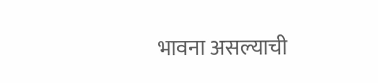भावना असल्याची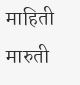माहिती मारुती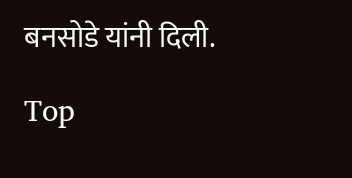बनसोडे यांनी दिली.

Top